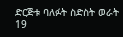ድርጅቱ ባለፉት ስድስት ወራት 19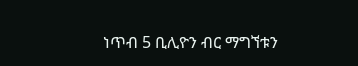ነጥብ 5 ቢሊዮን ብር ማግኘቱን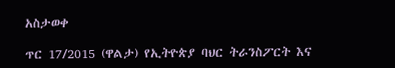አስታወቀ

ጥር 17/2015 (ዋልታ) የኢትዮጵያ ባህር ትራንስፖርት እና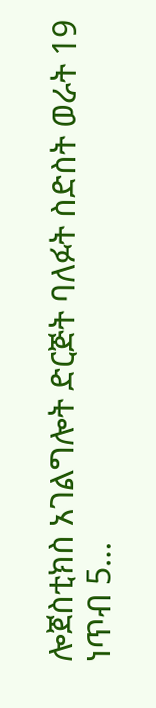ሎጀስቲክስ አገልግሎት ድርጅት ባለፉት ስድስት ወራት 19 ነጥብ 5…